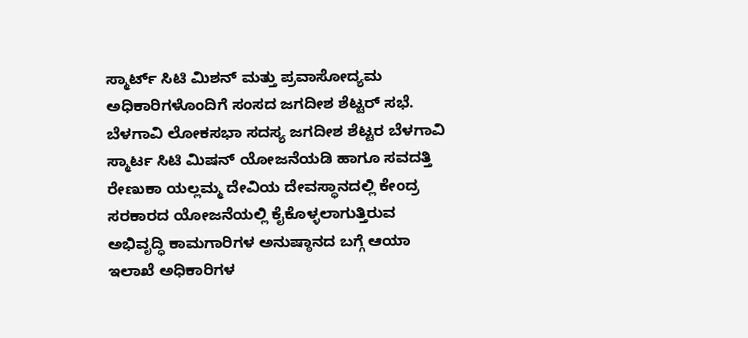ಸ್ಮಾರ್ಟ್ ಸಿಟಿ ಮಿಶನ್ ಮತ್ತು ಪ್ರವಾಸೋದ್ಯಮ ಅಧಿಕಾರಿಗಳೊಂದಿಗೆ ಸಂಸದ ಜಗದೀಶ ಶೆಟ್ಟರ್ ಸಭೆ.
ಬೆಳಗಾವಿ ಲೋಕಸಭಾ ಸದಸ್ಯ ಜಗದೀಶ ಶೆಟ್ಟರ ಬೆಳಗಾವಿ ಸ್ಮಾರ್ಟ ಸಿಟಿ ಮಿಷನ್ ಯೋಜನೆಯಡಿ ಹಾಗೂ ಸವದತ್ತಿ ರೇಣುಕಾ ಯಲ್ಲಮ್ಮ ದೇವಿಯ ದೇವಸ್ಥಾನದಲ್ಲಿ ಕೇಂದ್ರ ಸರಕಾರದ ಯೋಜನೆಯಲ್ಲಿ ಕೈಕೊಳ್ಳಲಾಗುತ್ತಿರುವ ಅಭಿವೃದ್ಧಿ ಕಾಮಗಾರಿಗಳ ಅನುಷ್ಠಾನದ ಬಗ್ಗೆ ಆಯಾ ಇಲಾಖೆ ಅಧಿಕಾರಿಗಳ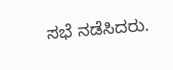ಸಭೆ ನಡೆಸಿದರು.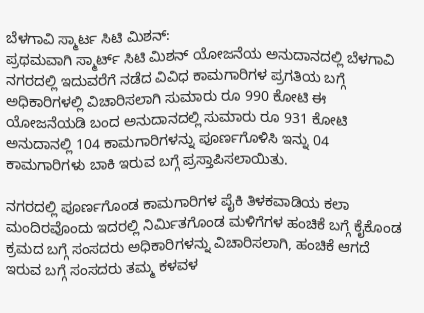ಬೆಳಗಾವಿ ಸ್ಮಾರ್ಟ ಸಿಟಿ ಮಿಶನ್:
ಪ್ರಥಮವಾಗಿ ಸ್ಮಾರ್ಟ್ ಸಿಟಿ ಮಿಶನ್ ಯೋಜನೆಯ ಅನುದಾನದಲ್ಲಿ ಬೆಳಗಾವಿ ನಗರದಲ್ಲಿ ಇದುವರೆಗೆ ನಡೆದ ವಿವಿಧ ಕಾಮಗಾರಿಗಳ ಪ್ರಗತಿಯ ಬಗ್ಗೆ ಅಧಿಕಾರಿಗಳಲ್ಲಿ ವಿಚಾರಿಸಲಾಗಿ ಸುಮಾರು ರೂ 990 ಕೋಟಿ ಈ ಯೋಜನೆಯಡಿ ಬಂದ ಅನುದಾನದಲ್ಲಿ ಸುಮಾರು ರೂ 931 ಕೋಟಿ ಅನುದಾನಲ್ಲಿ 104 ಕಾಮಗಾರಿಗಳನ್ನು ಪೂರ್ಣಗೊಳಿಸಿ ಇನ್ನು 04 ಕಾಮಗಾರಿಗಳು ಬಾಕಿ ಇರುವ ಬಗ್ಗೆ ಪ್ರಸ್ತಾಪಿಸಲಾಯಿತು.

ನಗರದಲ್ಲಿ ಪೂರ್ಣಗೊಂಡ ಕಾಮಗಾರಿಗಳ ಪೈಕಿ ತಿಳಕವಾಡಿಯ ಕಲಾ ಮಂದಿರವೊಂದು ಇದರಲ್ಲಿ ನಿರ್ಮಿತಗೊಂಡ ಮಳಿಗೆಗಳ ಹಂಚಿಕೆ ಬಗ್ಗೆ ಕೈಕೊಂಡ ಕ್ರಮದ ಬಗ್ಗೆ ಸಂಸದರು ಅಧಿಕಾರಿಗಳನ್ನು ವಿಚಾರಿಸಲಾಗಿ, ಹಂಚಿಕೆ ಆಗದೆ ಇರುವ ಬಗ್ಗೆ ಸಂಸದರು ತಮ್ಮ ಕಳವಳ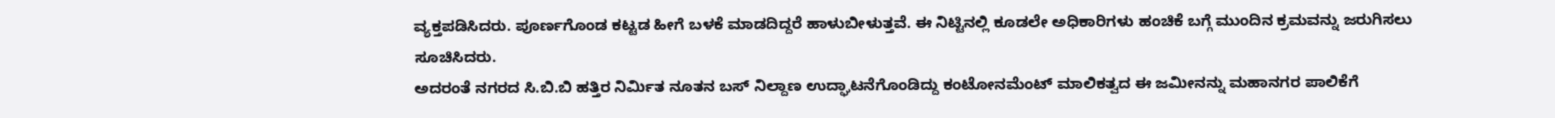ವ್ಯಕ್ತಪಡಿಸಿದರು. ಪೂರ್ಣಗೊಂಡ ಕಟ್ಟಡ ಹೀಗೆ ಬಳಕೆ ಮಾಡದಿದ್ದರೆ ಹಾಳುಬೀಳುತ್ತವೆ. ಈ ನಿಟ್ಟಿನಲ್ಲಿ ಕೂಡಲೇ ಅಧಿಕಾರಿಗಳು ಹಂಚಿಕೆ ಬಗ್ಗೆ ಮುಂದಿನ ಕ್ರಮವನ್ನು ಜರುಗಿಸಲು ಸೂಚಿಸಿದರು.
ಅದರಂತೆ ನಗರದ ಸಿ.ಬಿ.ಬಿ ಹತ್ತಿರ ನಿರ್ಮಿತ ನೂತನ ಬಸ್ ನಿಲ್ದಾಣ ಉದ್ಘಾಟನೆಗೊಂಡಿದ್ದು ಕಂಟೋನಮೆಂಟ್ ಮಾಲಿಕತ್ವದ ಈ ಜಮೀನನ್ನು ಮಹಾನಗರ ಪಾಲಿಕೆಗೆ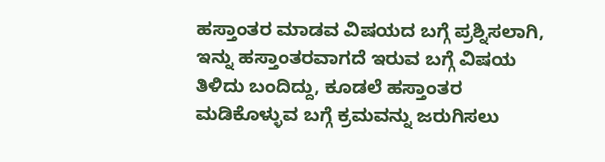ಹಸ್ತಾಂತರ ಮಾಡವ ವಿಷಯದ ಬಗ್ಗೆ ಪ್ರಶ್ನಿಸಲಾಗಿ, ಇನ್ನು ಹಸ್ತಾಂತರವಾಗದೆ ಇರುವ ಬಗ್ಗೆ ವಿಷಯ ತಿಳಿದು ಬಂದಿದ್ದು, ಕೂಡಲೆ ಹಸ್ತಾಂತರ ಮಡಿಕೊಳ್ಳುವ ಬಗ್ಗೆ ಕ್ರಮವನ್ನು ಜರುಗಿಸಲು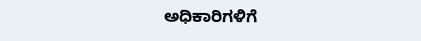ಅಧಿಕಾರಿಗಳಿಗೆ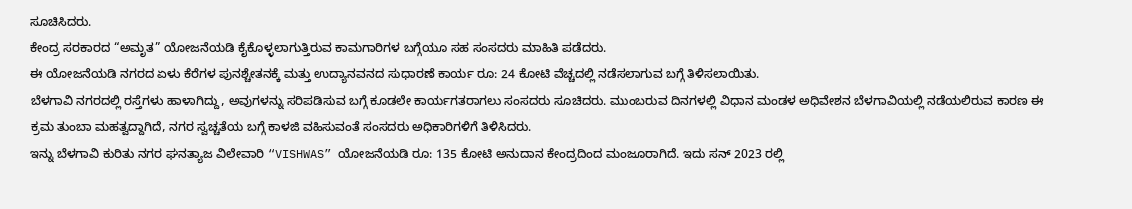ಸೂಚಿಸಿದರು.
ಕೇಂದ್ರ ಸರಕಾರದ “ಅಮೃತ” ಯೋಜನೆಯಡಿ ಕೈಕೊಳ್ಳಲಾಗುತ್ತಿರುವ ಕಾಮಗಾರಿಗಳ ಬಗ್ಗೆಯೂ ಸಹ ಸಂಸದರು ಮಾಹಿತಿ ಪಡೆದರು.
ಈ ಯೋಜನೆಯಡಿ ನಗರದ ಏಳು ಕೆರೆಗಳ ಪುನಶ್ಚೇತನಕ್ಕೆ ಮತ್ತು ಉದ್ಯಾನವನದ ಸುಧಾರಣೆ ಕಾರ್ಯ ರೂ: 24 ಕೋಟಿ ವೆಚ್ಚದಲ್ಲಿ ನಡೆಸಲಾಗುವ ಬಗ್ಗೆ ತಿಳಿಸಲಾಯಿತು.
ಬೆಳಗಾವಿ ನಗರದಲ್ಲಿ ರಸ್ತೆಗಳು ಹಾಳಾಗಿದ್ದು, ಅವುಗಳನ್ನು ಸರಿಪಡಿಸುವ ಬಗ್ಗೆ ಕೂಡಲೇ ಕಾರ್ಯಗತರಾಗಲು ಸಂಸದರು ಸೂಚಿದರು. ಮುಂಬರುವ ದಿನಗಳಲ್ಲಿ ವಿಧಾನ ಮಂಡಳ ಅಧಿವೇಶನ ಬೆಳಗಾವಿಯಲ್ಲಿ ನಡೆಯಲಿರುವ ಕಾರಣ ಈ ಕ್ರಮ ತುಂಬಾ ಮಹತ್ವದ್ದಾಗಿದೆ, ನಗರ ಸ್ವಚ್ಚತೆಯ ಬಗ್ಗೆ ಕಾಳಜಿ ವಹಿಸುವಂತೆ ಸಂಸದರು ಅಧಿಕಾರಿಗಳಿಗೆ ತಿಳಿಸಿದರು.
ಇನ್ನು ಬೆಳಗಾವಿ ಕುರಿತು ನಗರ ಘನತ್ಯಾಜ ವಿಲೇವಾರಿ “VISHWAS” ಯೋಜನೆಯಡಿ ರೂ: 135 ಕೋಟಿ ಅನುದಾನ ಕೇಂದ್ರದಿಂದ ಮಂಜೂರಾಗಿದೆ. ಇದು ಸನ್ 2023 ರಲ್ಲಿ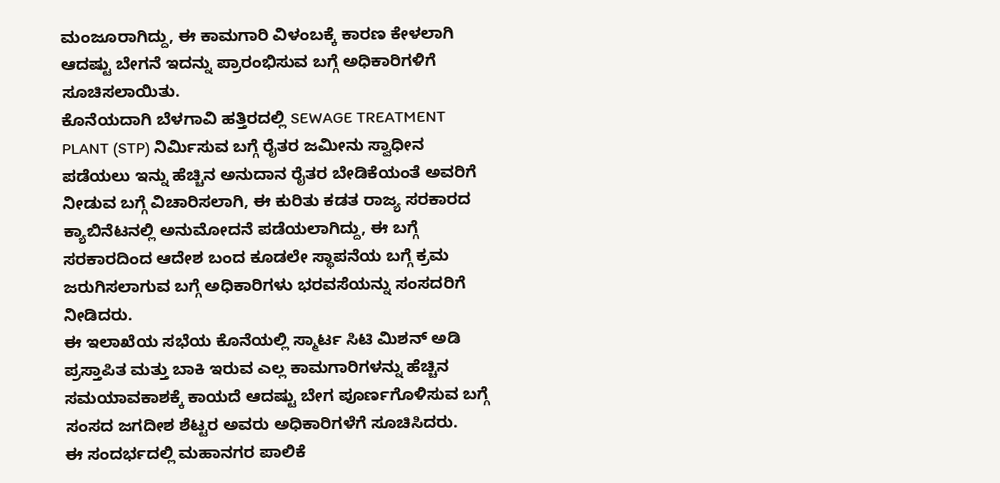ಮಂಜೂರಾಗಿದ್ದು, ಈ ಕಾಮಗಾರಿ ವಿಳಂಬಕ್ಕೆ ಕಾರಣ ಕೇಳಲಾಗಿ ಆದಷ್ಟು ಬೇಗನೆ ಇದನ್ನು ಪ್ರಾರಂಭಿಸುವ ಬಗ್ಗೆ ಅಧಿಕಾರಿಗಳಿಗೆ ಸೂಚಿಸಲಾಯಿತು.
ಕೊನೆಯದಾಗಿ ಬೆಳಗಾವಿ ಹತ್ತಿರದಲ್ಲಿ SEWAGE TREATMENT PLANT (STP) ನಿರ್ಮಿಸುವ ಬಗ್ಗೆ ರೈತರ ಜಮೀನು ಸ್ವಾಧೀನ ಪಡೆಯಲು ಇನ್ನು ಹೆಚ್ಚಿನ ಅನುದಾನ ರೈತರ ಬೇಡಿಕೆಯಂತೆ ಅವರಿಗೆ ನೀಡುವ ಬಗ್ಗೆ ವಿಚಾರಿಸಲಾಗಿ, ಈ ಕುರಿತು ಕಡತ ರಾಜ್ಯ ಸರಕಾರದ ಕ್ಯಾಬಿನೆಟನಲ್ಲಿ ಅನುಮೋದನೆ ಪಡೆಯಲಾಗಿದ್ದು, ಈ ಬಗ್ಗೆ ಸರಕಾರದಿಂದ ಆದೇಶ ಬಂದ ಕೂಡಲೇ ಸ್ಥಾಪನೆಯ ಬಗ್ಗೆ ಕ್ರಮ ಜರುಗಿಸಲಾಗುವ ಬಗ್ಗೆ ಅಧಿಕಾರಿಗಳು ಭರವಸೆಯನ್ನು ಸಂಸದರಿಗೆ ನೀಡಿದರು.
ಈ ಇಲಾಖೆಯ ಸಭೆಯ ಕೊನೆಯಲ್ಲಿ ಸ್ಮಾರ್ಟ ಸಿಟಿ ಮಿಶನ್ ಅಡಿ ಪ್ರಸ್ತಾಪಿತ ಮತ್ತು ಬಾಕಿ ಇರುವ ಎಲ್ಲ ಕಾಮಗಾರಿಗಳನ್ನು ಹೆಚ್ಚಿನ ಸಮಯಾವಕಾಶಕ್ಕೆ ಕಾಯದೆ ಆದಷ್ಟು ಬೇಗ ಪೂರ್ಣಗೊಳಿಸುವ ಬಗ್ಗೆ ಸಂಸದ ಜಗದೀಶ ಶೆಟ್ಟರ ಅವರು ಅಧಿಕಾರಿಗಳೆಗೆ ಸೂಚಿಸಿದರು.
ಈ ಸಂದರ್ಭದಲ್ಲಿ ಮಹಾನಗರ ಪಾಲಿಕೆ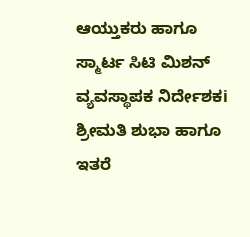ಆಯ್ತುಕರು ಹಾಗೂ ಸ್ಮಾರ್ಟ ಸಿಟಿ ಮಿಶನ್ ವ್ಯವಸ್ಥಾಪಕ ನಿರ್ದೇಶಕi ಶ್ರೀಮತಿ ಶುಭಾ ಹಾಗೂ ಇತರೆ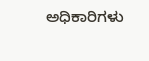ಅಧಿಕಾರಿಗಳು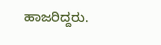ಹಾಜರಿದ್ದರು.